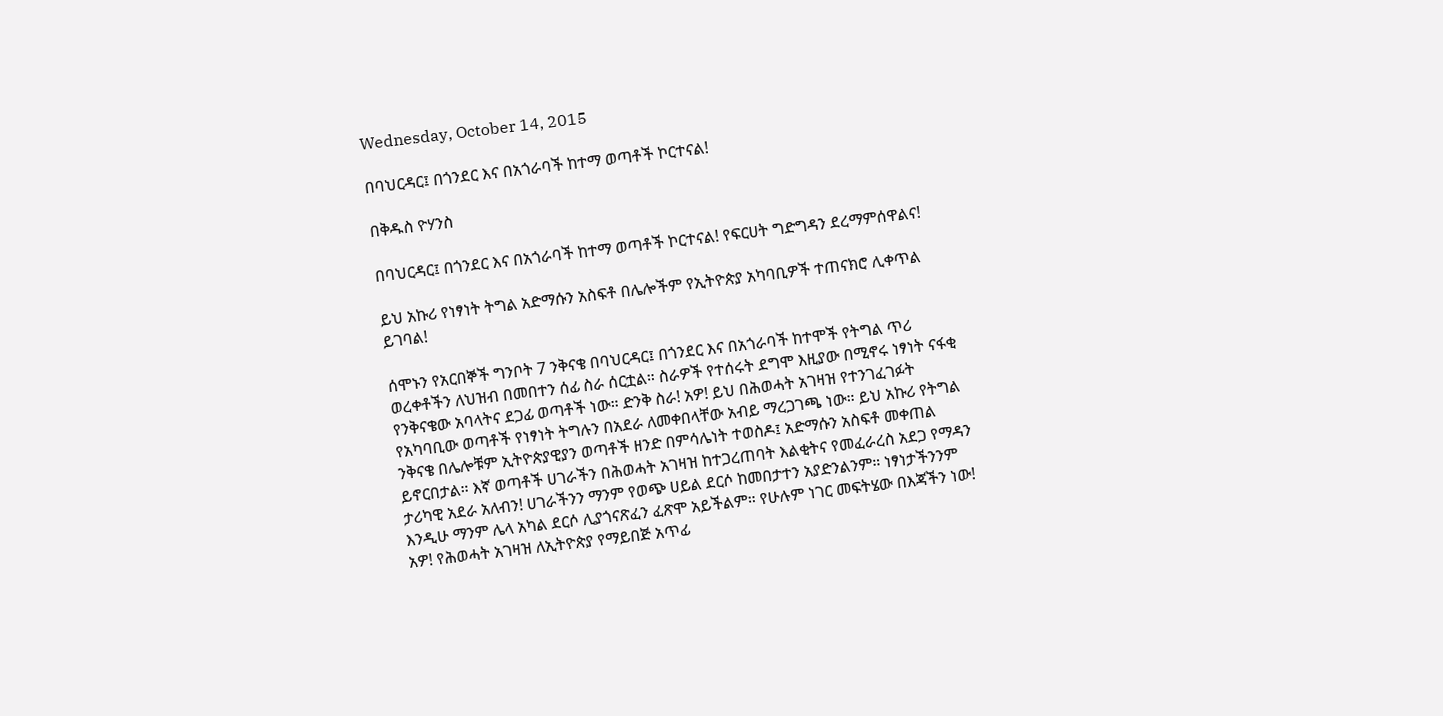Wednesday, October 14, 2015

በባህርዳር፤ በጎንደር እና በአጎራባች ከተማ ወጣቶች ኮርተናል!

በቅዱስ ዮሃንስ

በባህርዳር፤ በጎንደር እና በአጎራባች ከተማ ወጣቶች ኮርተናል! የፍርሀት ግድግዳን ደረማምሰዋልና!

ይህ አኩሪ የነፃነት ትግል አድማሱን አስፍቶ በሌሎችም የኢትዮጵያ አካባቢዎች ተጠናክሮ ሊቀጥል ይገባል!

ሰሞኑን የአርበኞች ግንቦት 7 ንቅናቄ በባህርዳር፤ በጎንደር እና በአጎራባች ከተሞች የትግል ጥሪ ወረቀቶችን ለህዝብ በመበተን ሰፊ ስራ ሰርቷል። ስራዎች የተሰሩት ደግሞ እዚያው በሚኖሩ ነፃነት ናፋቂ የንቅናቄው አባላትና ደጋፊ ወጣቶች ነው። ድንቅ ስራ! አዎ! ይህ በሕወሓት አገዛዝ የተንገፈገፉት የአካባቢው ወጣቶች የነፃነት ትግሉን በአደራ ለመቀበላቸው አብይ ማረጋገጫ ነው። ይህ አኩሪ የትግል ንቅናቄ በሌሎቹም ኢትዮጵያዊያን ወጣቶች ዘንድ በምሳሌነት ተወስዶ፤ አድማሱን አስፍቶ መቀጠል ይኖርበታል። እኛ ወጣቶች ሀገራችን በሕወሓት አገዛዝ ከተጋረጠባት እልቂትና የመፈራረስ አደጋ የማዳን ታሪካዊ አደራ አለብን! ሀገራችንን ማንም የወጭ ሀይል ደርሶ ከመበታተን አያድንልንም። ነፃነታችንንም እንዲሁ ማንም ሌላ አካል ደርሶ ሊያጎናጽፈን ፈጽሞ አይችልም። የሁሉም ነገር መፍትሄው በእጃችን ነው! አዎ! የሕወሓት አገዛዝ ለኢትዮጵያ የማይበጅ አጥፊ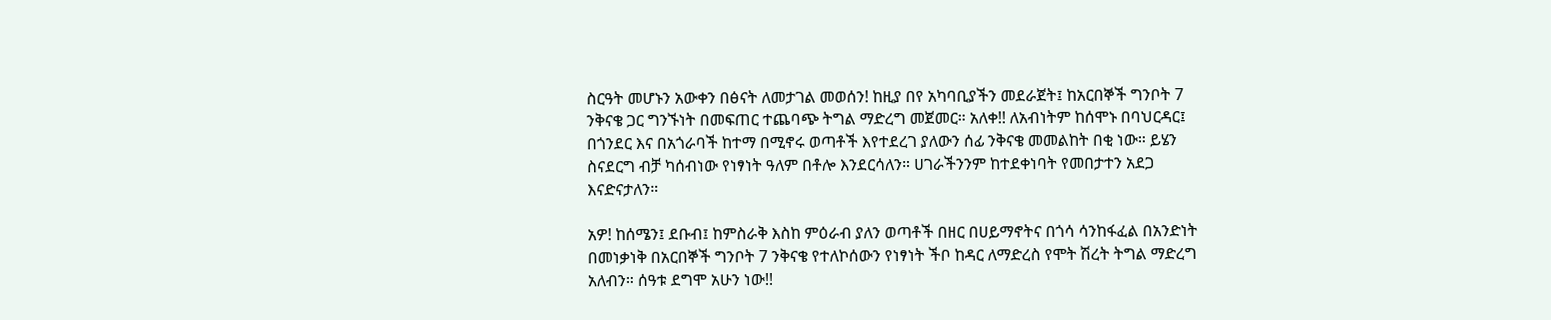ስርዓት መሆኑን አውቀን በፅናት ለመታገል መወሰን! ከዚያ በየ አካባቢያችን መደራጀት፤ ከአርበኞች ግንቦት 7 ንቅናቄ ጋር ግንኙነት በመፍጠር ተጨባጭ ትግል ማድረግ መጀመር። አለቀ!! ለአብነትም ከሰሞኑ በባህርዳር፤ በጎንደር እና በአጎራባች ከተማ በሚኖሩ ወጣቶች እየተደረገ ያለውን ሰፊ ንቅናቄ መመልከት በቂ ነው። ይሄን ስናደርግ ብቻ ካሰብነው የነፃነት ዓለም በቶሎ እንደርሳለን። ሀገራችንንም ከተደቀነባት የመበታተን አደጋ እናድናታለን።

አዎ! ከሰሜን፤ ደቡብ፤ ከምስራቅ እስከ ምዕራብ ያለን ወጣቶች በዘር በሀይማኖትና በጎሳ ሳንከፋፈል በአንድነት በመነቃነቅ በአርበኞች ግንቦት 7 ንቅናቄ የተለኮሰውን የነፃነት ችቦ ከዳር ለማድረስ የሞት ሽረት ትግል ማድረግ አለብን። ሰዓቱ ደግሞ አሁን ነው!!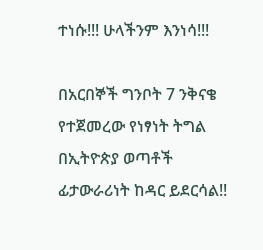ተነሱ!!! ሁላችንም እንነሳ!!!

በአርበኞች ግንቦት 7 ንቅናቄ የተጀመረው የነፃነት ትግል በኢትዮጵያ ወጣቶች ፊታውራሪነት ከዳር ይደርሳል!!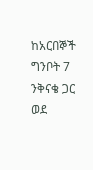ከአርበኞች ግንቦት 7 ንቅናቄ ጋር ወደ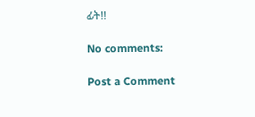ፊት!!

No comments:

Post a Comment